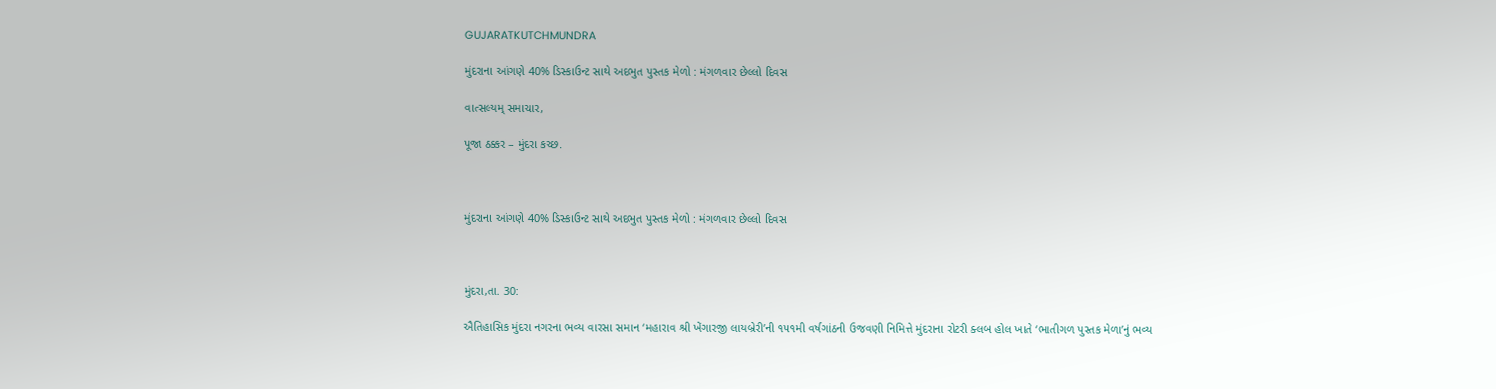GUJARATKUTCHMUNDRA

મુંદરાના આંગણે 40% ડિસ્કાઉન્ટ સાથે અદભુત પુસ્તક મેળો : મંગળવાર છેલ્લો દિવસ

વાત્સલ્યમ્ સમાચાર,

પૂજા ઠક્કર – મુંદરા કચ્છ.



મુંદરાના આંગણે 40% ડિસ્કાઉન્ટ સાથે અદભુત પુસ્તક મેળો : મંગળવાર છેલ્લો દિવસ



મુંદરા,તા. 30:

ઐતિહાસિક મુંદરા નગરના ભવ્ય વારસા સમાન ‘મહારાવ શ્રી ખેંગારજી લાયબ્રેરી’ની ૧૫૧મી વર્ષગાંઠની ઉજવણી નિમિત્તે મુંદરાના રોટરી ક્લબ હોલ ખાતે ‘ભાતીગળ પુસ્તક મેળા’નું ભવ્ય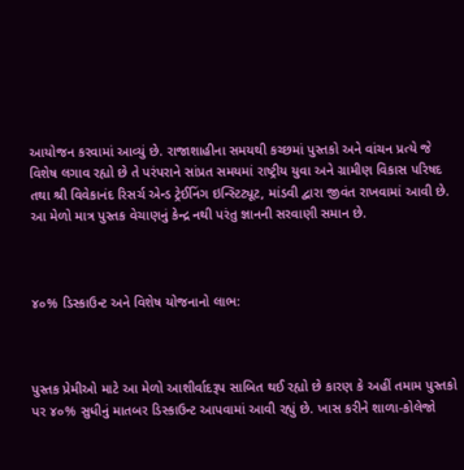આયોજન કરવામાં આવ્યું છે. રાજાશાહીના સમયથી કચ્છમાં પુસ્તકો અને વાંચન પ્રત્યે જે વિશેષ લગાવ રહ્યો છે તે પરંપરાને સાંપ્રત સમયમાં રાષ્ટ્રીય યુવા અને ગ્રામીણ વિકાસ પરિષદ તથા શ્રી વિવેકાનંદ રિસર્ચ એન્ડ ટ્રેઈનિંગ ઇન્સ્ટિટ્યૂટ, માંડવી દ્વારા જીવંત રાખવામાં આવી છે. આ મેળો માત્ર પુસ્તક વેચાણનું કેન્દ્ર નથી પરંતુ જ્ઞાનની સરવાણી સમાન છે.



૪૦% ડિસ્કાઉન્ટ અને વિશેષ યોજનાનો લાભ:



પુસ્તક પ્રેમીઓ માટે આ મેળો આશીર્વાદરૂપ સાબિત થઈ રહ્યો છે કારણ કે અહીં તમામ પુસ્તકો પર ૪૦% સુધીનું માતબર ડિસ્કાઉન્ટ આપવામાં આવી રહ્યું છે. ખાસ કરીને શાળા-કોલેજો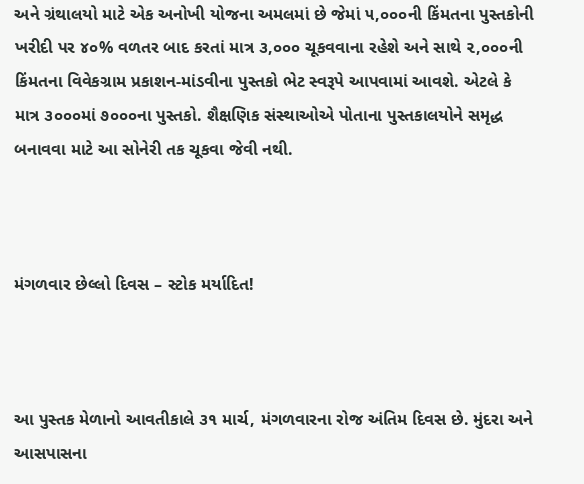અને ગ્રંથાલયો માટે એક અનોખી યોજના અમલમાં છે જેમાં ૫,૦૦૦ની કિંમતના પુસ્તકોની ખરીદી પર ૪૦% વળતર બાદ કરતાં માત્ર ૩,૦૦૦ ચૂકવવાના રહેશે અને સાથે ૨,૦૦૦ની કિંમતના વિવેકગ્રામ પ્રકાશન-માંડવીના પુસ્તકો ભેટ સ્વરૂપે આપવામાં આવશે. એટલે કે માત્ર ૩૦૦૦માં ૭૦૦૦ના પુસ્તકો. શૈક્ષણિક સંસ્થાઓએ પોતાના પુસ્તકાલયોને સમૃદ્ધ બનાવવા માટે આ સોનેરી તક ચૂકવા જેવી નથી.



મંગળવાર છેલ્લો દિવસ – સ્ટોક મર્યાદિત!



આ પુસ્તક મેળાનો આવતીકાલે ૩૧ માર્ચ, મંગળવારના રોજ અંતિમ દિવસ છે. મુંદરા અને આસપાસના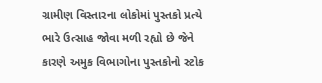ગ્રામીણ વિસ્તારના લોકોમાં પુસ્તકો પ્રત્યે ભારે ઉત્સાહ જોવા મળી રહ્યો છે જેને કારણે અમુક વિભાગોના પુસ્તકોનો સ્ટોક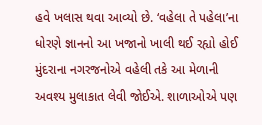હવે ખલાસ થવા આવ્યો છે. ‘વહેલા તે પહેલા’ના ધોરણે જ્ઞાનનો આ ખજાનો ખાલી થઈ રહ્યો હોઈ મુંદરાના નગરજનોએ વહેલી તકે આ મેળાની અવશ્ય મુલાકાત લેવી જોઈએ. શાળાઓએ પણ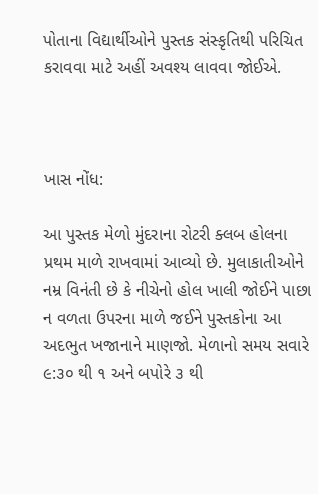પોતાના વિદ્યાર્થીઓને પુસ્તક સંસ્કૃતિથી પરિચિત કરાવવા માટે અહીં અવશ્ય લાવવા જોઈએ.



ખાસ નોંધ:

આ પુસ્તક મેળો મુંદરાના રોટરી ક્લબ હોલના પ્રથમ માળે રાખવામાં આવ્યો છે. મુલાકાતીઓને નમ્ર વિનંતી છે કે નીચેનો હોલ ખાલી જોઈને પાછા ન વળતા ઉપરના માળે જઈને પુસ્તકોના આ અદભુત ખજાનાને માણજો. મેળાનો સમય સવારે ૯:૩૦ થી ૧ અને બપોરે ૩ થી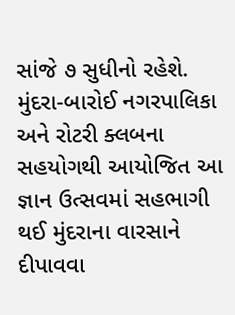સાંજે ૭ સુધીનો રહેશે. મુંદરા-બારોઈ નગરપાલિકા અને રોટરી ક્લબના સહયોગથી આયોજિત આ જ્ઞાન ઉત્સવમાં સહભાગી થઈ મુંદરાના વારસાને દીપાવવા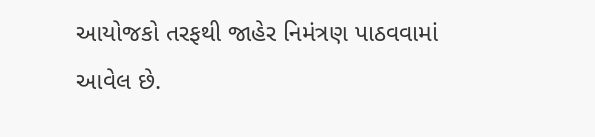આયોજકો તરફથી જાહેર નિમંત્રણ પાઠવવામાં આવેલ છે.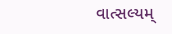વાત્સલ્યમ્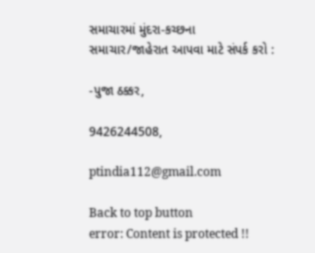સમાચારમાં મુંદરા-કચ્છના સમાચાર/જાહેરાત આપવા માટે સંપર્ક કરો :

-પુજા ઠક્કર,

9426244508,

ptindia112@gmail.com

Back to top button
error: Content is protected !!